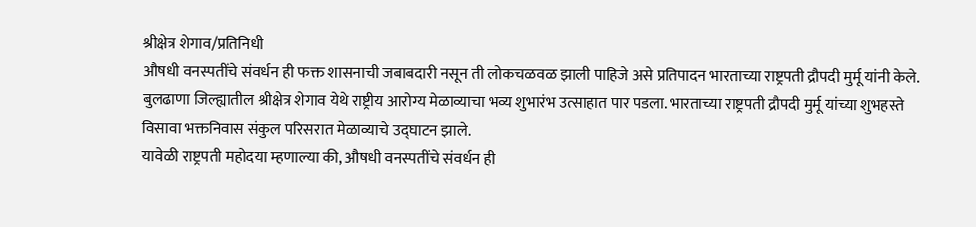श्रीक्षेत्र शेगाव/प्रतिनिधी
औषधी वनस्पतींचे संवर्धन ही फक्त शासनाची जबाबदारी नसून ती लोकचळवळ झाली पाहिजे असे प्रतिपादन भारताच्या राष्ट्रपती द्रौपदी मुर्मू यांनी केले.
बुलढाणा जिल्ह्यातील श्रीक्षेत्र शेगाव येथे राष्ट्रीय आरोग्य मेळाव्याचा भव्य शुभारंभ उत्साहात पार पडला. भारताच्या राष्ट्रपती द्रौपदी मुर्मू यांच्या शुभहस्ते विसावा भक्तनिवास संकुल परिसरात मेळाव्याचे उद्घाटन झाले.
यावेळी राष्ट्रपती महोदया म्हणाल्या की, औषधी वनस्पतींचे संवर्धन ही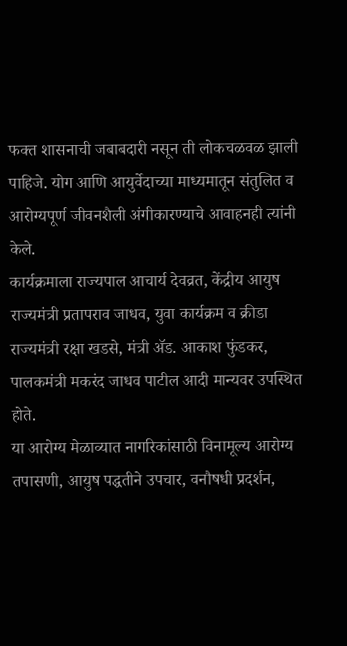फक्त शासनाची जबाबदारी नसून ती लोकचळवळ झाली पाहिजे. योग आणि आयुर्वेदाच्या माध्यमातून संतुलित व आरोग्यपूर्ण जीवनशैली अंगीकारण्याचे आवाहनही त्यांनी केले.
कार्यक्रमाला राज्यपाल आचार्य देवव्रत, केंद्रीय आयुष राज्यमंत्री प्रतापराव जाधव, युवा कार्यक्रम व क्रीडा राज्यमंत्री रक्षा खडसे, मंत्री ॲड. आकाश फुंडकर, पालकमंत्री मकरंद जाधव पाटील आदी मान्यवर उपस्थित होते.
या आरोग्य मेळाव्यात नागरिकांसाठी विनामूल्य आरोग्य तपासणी, आयुष पद्धतीने उपचार, वनौषधी प्रदर्शन,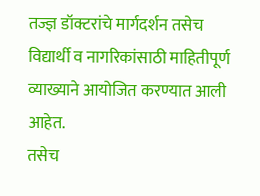तज्ज्ञ डॉक्टरांचे मार्गदर्शन तसेच विद्यार्थी व नागरिकांसाठी माहितीपूर्ण व्याख्याने आयोजित करण्यात आली आहेत.
तसेच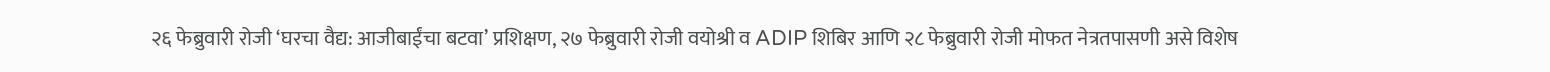२६ फेब्रुवारी रोजी ‘घरचा वैद्य: आजीबाईंचा बटवा’ प्रशिक्षण, २७ फेब्रुवारी रोजी वयोश्री व ADIP शिबिर आणि २८ फेब्रुवारी रोजी मोफत नेत्रतपासणी असे विशेष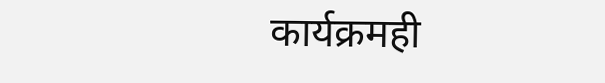कार्यक्रमही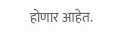होणार आहेत.